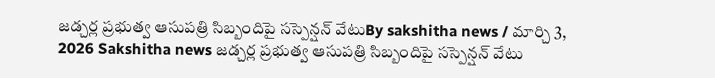జడ్చర్ల ప్రభుత్వ ఆసుపత్రి సిబ్బందిపై సస్పెన్షన్ వేటుBy sakshitha news / మార్చి 3, 2026 Sakshitha news జడ్చర్ల ప్రభుత్వ ఆసుపత్రి సిబ్బందిపై సస్పెన్షన్ వేటు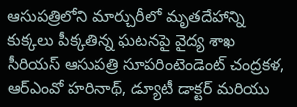ఆసుపత్రిలోని మార్చురీలో మృతదేహాన్ని కుక్కలు పీక్కతిన్న ఘటనపై వైద్య శాఖ సీరియస్ ఆసుపత్రి సూపరింటెండెంట్ చంద్రకళ, ఆర్ఎంవో హరినాథ్, డ్యూటీ డాక్టర్ మరియు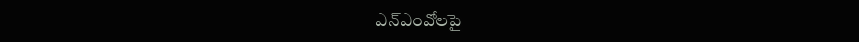ఎన్ఎంవోలపై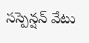సస్పెన్షన్ వేటు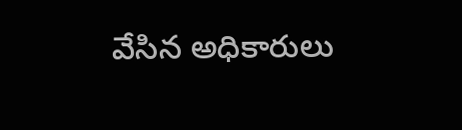వేసిన అధికారులు